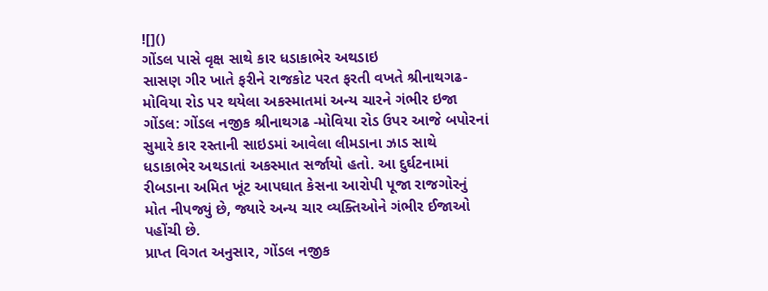![]()
ગોંડલ પાસે વૃક્ષ સાથે કાર ધડાકાભેર અથડાઇ
સાસણ ગીર ખાતે ફરીને રાજકોટ પરત ફરતી વખતે શ્રીનાથગઢ-મોવિયા રોડ પર થયેલા અકસ્માતમાં અન્ય ચારને ગંભીર ઇજા
ગોંડલ: ગોંડલ નજીક શ્રીનાથગઢ -મોવિયા રોડ ઉપર આજે બપોરનાં સુમારે કાર રસ્તાની સાઇડમાં આવેલા લીમડાના ઝાડ સાથે ધડાકાભેર અથડાતાં અકસ્માત સર્જાયો હતો. આ દુર્ઘટનામાં રીબડાના અમિત ખૂંટ આપઘાત કેસના આરોપી પૂજા રાજગોરનું મોત નીપજ્યું છે, જ્યારે અન્ય ચાર વ્યક્તિઓને ગંભીર ઈજાઓ પહોંચી છે.
પ્રાપ્ત વિગત અનુસાર, ગોંડલ નજીક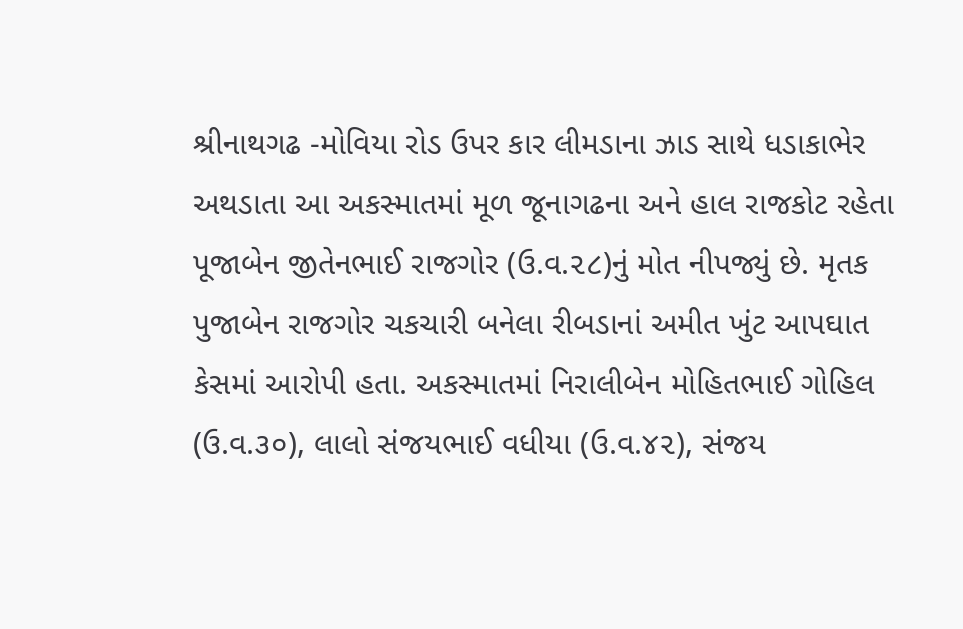શ્રીનાથગઢ -મોવિયા રોડ ઉપર કાર લીમડાના ઝાડ સાથે ધડાકાભેર અથડાતા આ અકસ્માતમાં મૂળ જૂનાગઢના અને હાલ રાજકોટ રહેતા પૂજાબેન જીતેનભાઈ રાજગોર (ઉ.વ.૨૮)નું મોત નીપજ્યું છે. મૃતક પુજાબેન રાજગોર ચકચારી બનેલા રીબડાનાં અમીત ખુંટ આપઘાત કેસમાં આરોપી હતા. અકસ્માતમાં નિરાલીબેન મોહિતભાઈ ગોહિલ (ઉ.વ.૩૦), લાલો સંજયભાઈ વધીયા (ઉ.વ.૪૨), સંજય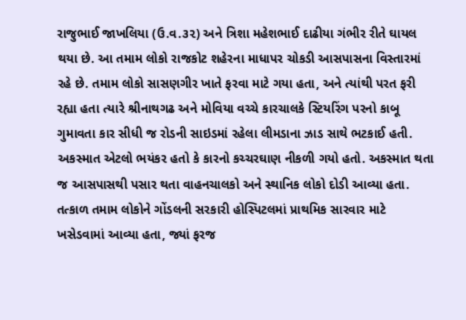રાજુભાઈ જાખલિયા (ઉ.વ.૩૨) અને ત્રિશા મહેશભાઈ દાઢીયા ગંભીર રીતે ઘાયલ થયા છે. આ તમામ લોકો રાજકોટ શહેરના માધાપર ચોકડી આસપાસના વિસ્તારમાં રહે છે. તમામ લોકો સાસણગીર ખાતે ફરવા માટે ગયા હતા, અને ત્યાંથી પરત ફરી રહ્યા હતા ત્યારે શ્રીનાથગઢ અને મોવિયા વચ્ચે કારચાલકે સ્ટિયરિંગ પરનો કાબૂ ગુમાવતા કાર સીધી જ રોડની સાઇડમાં રહેલા લીમડાના ઝાડ સાથે ભટકાઈ હતી.
અકસ્માત એટલો ભયંકર હતો કે કારનો કચ્ચરઘાણ નીકળી ગયો હતો. અકસ્માત થતા જ આસપાસથી પસાર થતા વાહનચાલકો અને સ્થાનિક લોકો દોડી આવ્યા હતા. તત્કાળ તમામ લોકોને ગોંડલની સરકારી હોસ્પિટલમાં પ્રાથમિક સારવાર માટે ખસેડવામાં આવ્યા હતા, જ્યાં ફરજ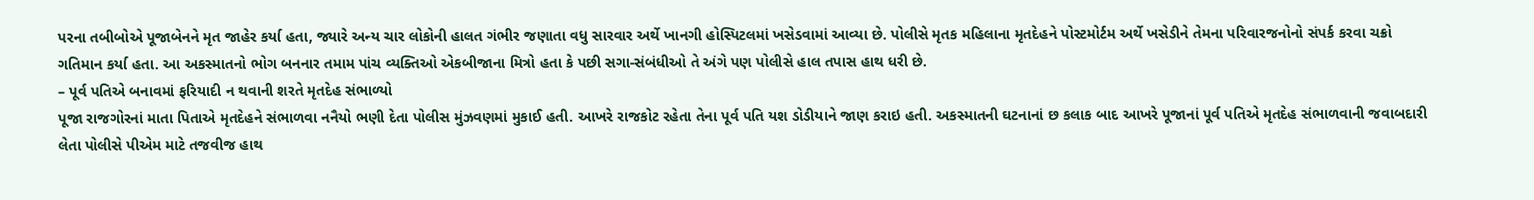પરના તબીબોએ પૂજાબેનને મૃત જાહેર કર્યા હતા, જ્યારે અન્ય ચાર લોકોની હાલત ગંભીર જણાતા વધુ સારવાર અર્થે ખાનગી હોસ્પિટલમાં ખસેડવામાં આવ્યા છે. પોલીસે મૃતક મહિલાના મૃતદેહને પોસ્ટમોર્ટમ અર્થે ખસેડીને તેમના પરિવારજનોનો સંપર્ક કરવા ચક્રો ગતિમાન કર્યા હતા. આ અકસ્માતનો ભોગ બનનાર તમામ પાંચ વ્યક્તિઓ એકબીજાના મિત્રો હતા કે પછી સગા-સંબંધીઓ તે અંગે પણ પોલીસે હાલ તપાસ હાથ ધરી છે.
– પૂર્વ પતિએ બનાવમાં ફરિયાદી ન થવાની શરતે મૃતદેહ સંભાળ્યો
પૂજા રાજગોરનાં માતા પિતાએ મૃતદેહને સંભાળવા નનૈયો ભણી દેતા પોલીસ મુંઝવણમાં મુકાઈ હતી. આખરે રાજકોટ રહેતા તેના પૂર્વ પતિ યશ ડોડીયાને જાણ કરાઇ હતી. અકસ્માતની ઘટનાનાં છ કલાક બાદ આખરે પૂજાનાં પૂર્વ પતિએ મૃતદેહ સંભાળવાની જવાબદારી લેતા પોલીસે પીએમ માટે તજવીજ હાથ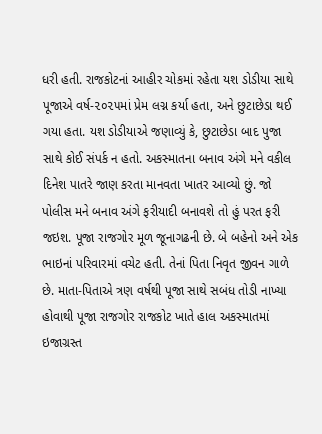ધરી હતી. રાજકોટનાં આહીર ચોકમાં રહેતા યશ ડોડીયા સાથે પૂજાએ વર્ષ-૨૦૨૫માં પ્રેમ લગ્ન કર્યા હતા, અને છુટાછેડા થઈ ગયા હતા. યશ ડોડીયાએ જણાવ્યું કે, છુટાછેડા બાદ પુજા સાથે કોઈ સંપર્ક ન હતો. અકસ્માતના બનાવ અંગે મને વકીલ દિનેશ પાતરે જાણ કરતા માનવતા ખાતર આવ્યો છું. જો પોલીસ મને બનાવ અંગે ફરીયાદી બનાવશે તો હું પરત ફરી જઇશ. પૂજા રાજગોર મૂળ જૂનાગઢની છે. બે બહેનો અને એક ભાઇનાં પરિવારમાં વચેટ હતી. તેનાં પિતા નિવૃત જીવન ગાળે છે. માતા-પિતાએ ત્રણ વર્ષથી પૂજા સાથે સબંધ તોડી નાખ્યા હોવાથી પૂજા રાજગોર રાજકોટ ખાતે હાલ અકસ્માતમાં ઇજાગ્રસ્ત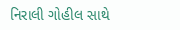નિરાલી ગોહીલ સાથે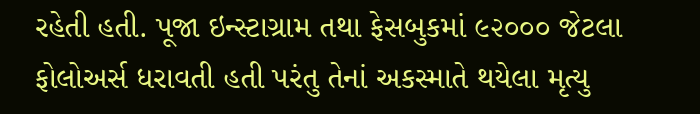રહેતી હતી. પૂજા ઇન્સ્ટાગ્રામ તથા ફેસબુકમાં ૯૨૦૦૦ જેટલા ફોલોઅર્સ ધરાવતી હતી પરંતુ તેનાં અકસ્માતે થયેલા મૃત્યુ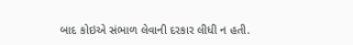બાદ કોઇએ સંભાળ લેવાની દરકાર લીધી ન હતી.